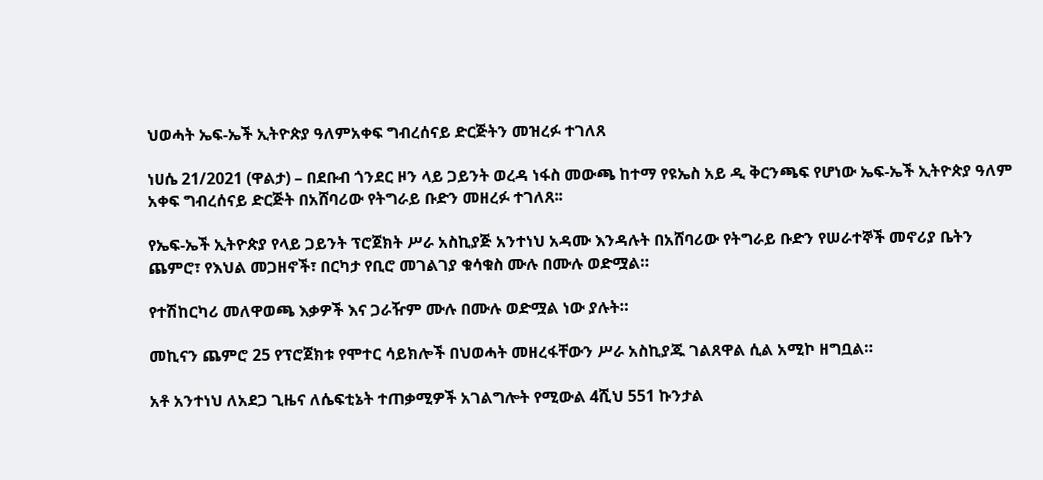ህወሓት ኤፍ-ኤች ኢትዮጵያ ዓለምአቀፍ ግብረሰናይ ድርጅትን መዝረፉ ተገለጸ

ነሀሴ 21/2021 (ዋልታ) – በደቡብ ጎንደር ዞን ላይ ጋይንት ወረዳ ነፋስ መውጫ ከተማ የዩኤስ አይ ዲ ቅርንጫፍ የሆነው ኤፍ-ኤች ኢትዮጵያ ዓለም አቀፍ ግብረሰናይ ድርጅት በአሸባሪው የትግራይ ቡድን መዘረፉ ተገለጸ፡፡

የኤፍ-ኤች ኢትዮጵያ የላይ ጋይንት ፕሮጀክት ሥራ አስኪያጅ አንተነህ አዳሙ እንዳሉት በአሸባሪው የትግራይ ቡድን የሠራተኞች መኖሪያ ቤትን ጨምሮ፣ የእህል መጋዘኖች፣ በርካታ የቢሮ መገልገያ ቁሳቁስ ሙሉ በሙሉ ወድሟል።

የተሽከርካሪ መለዋወጫ እቃዎች እና ጋራዥም ሙሉ በሙሉ ወድሟል ነው ያሉት።

መኪናን ጨምሮ 25 የፕሮጀክቱ የሞተር ሳይክሎች በህወሓት መዘረፋቸውን ሥራ አስኪያጁ ገልጸዋል ሲል አሚኮ ዘግቧል።

አቶ አንተነህ ለአደጋ ጊዜና ለሴፍቲኔት ተጠቃሚዎች አገልግሎት የሚውል 4ሺህ 551 ኩንታል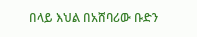በላይ እህል በአሸባሪው ቡድን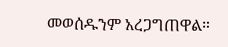መወሰዱንም አረጋግጠዋል።